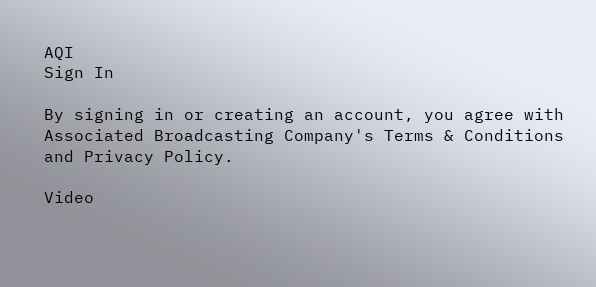AQI
Sign In

By signing in or creating an account, you agree with Associated Broadcasting Company's Terms & Conditions and Privacy Policy.

Video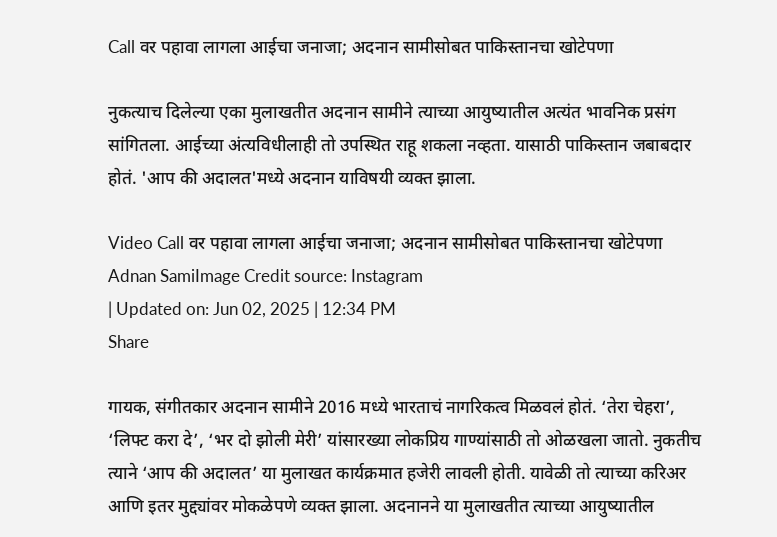Call वर पहावा लागला आईचा जनाजा; अदनान सामीसोबत पाकिस्तानचा खोटेपणा

नुकत्याच दिलेल्या एका मुलाखतीत अदनान सामीने त्याच्या आयुष्यातील अत्यंत भावनिक प्रसंग सांगितला. आईच्या अंत्यविधीलाही तो उपस्थित राहू शकला नव्हता. यासाठी पाकिस्तान जबाबदार होतं. 'आप की अदालत'मध्ये अदनान याविषयी व्यक्त झाला.

Video Call वर पहावा लागला आईचा जनाजा; अदनान सामीसोबत पाकिस्तानचा खोटेपणा
Adnan SamiImage Credit source: Instagram
| Updated on: Jun 02, 2025 | 12:34 PM
Share

गायक, संगीतकार अदनान सामीने 2016 मध्ये भारताचं नागरिकत्व मिळवलं होतं. ‘तेरा चेहरा’, ‘लिफ्ट करा दे’, ‘भर दो झोली मेरी’ यांसारख्या लोकप्रिय गाण्यांसाठी तो ओळखला जातो. नुकतीच त्याने ‘आप की अदालत’ या मुलाखत कार्यक्रमात हजेरी लावली होती. यावेळी तो त्याच्या करिअर आणि इतर मुद्द्यांवर मोकळेपणे व्यक्त झाला. अदनानने या मुलाखतीत त्याच्या आयुष्यातील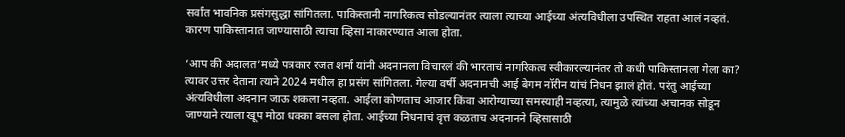सर्वांत भावनिक प्रसंगसुद्धा सांगितला. पाकिस्तानी नागरिकत्व सोडल्यानंतर त्याला त्याच्या आईच्या अंत्यविधीला उपस्थित राहता आलं नव्हतं. कारण पाकिस्तानात जाण्यासाठी त्याचा व्हिसा नाकारण्यात आला होता.

‘आप की अदालत’मध्ये पत्रकार रजत शर्मा यांनी अदनानला विचारलं की भारताचं नागरिकत्व स्वीकारल्यानंतर तो कधी पाकिस्तानला गेला का? त्यावर उत्तर देताना त्याने 2024 मधील हा प्रसंग सांगितला. गेल्या वर्षी अदनानची आई बेगम नॉरीन यांचं निधन झालं होतं. परंतु आईच्या अंत्यविधीला अदनान जाऊ शकला नव्हता. आईला कोणताच आजार किंवा आरोग्याच्या समस्याही नव्हत्या, त्यामुळे त्यांच्या अचानक सोडून जाण्याने त्याला खूप मोठा धक्का बसला होता. आईच्या निधनाचं वृत्त कळताच अदनानने व्हिसासाठी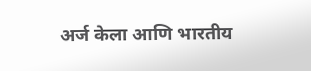अर्ज केला आणि भारतीय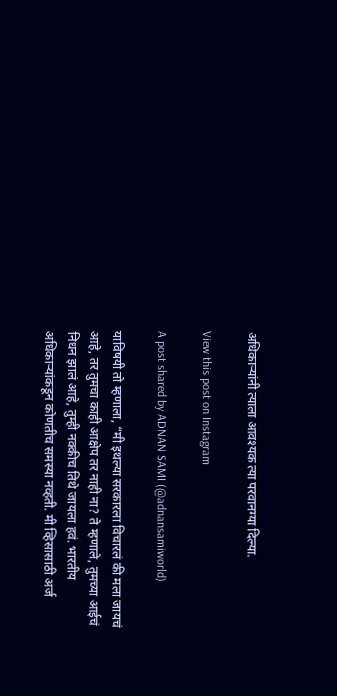अधिकाऱ्यांनी त्याला आवश्यक त्या परवानग्या दिल्या.

View this post on Instagram

A post shared by ADNAN SAMI (@adnansamiworld)

याविषयी तो म्हणाला, “मी इथल्या सरकारला विचारलं की मला जायचं आहे, तर तुमचा काही आक्षेप तर नाही ना? ते म्हणाले, तुमच्या आईचं निधन झालं आहे, तुम्ही नक्कीच तिथे जायला हवं. भारतीय अधिकाऱ्यांकडून कोणतीच समस्या नव्हती. मी व्हिसासाठी अर्ज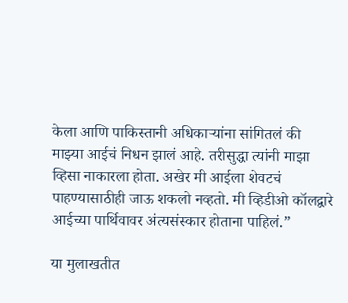केला आणि पाकिस्तानी अधिकाऱ्यांना सांगितलं की माझ्या आईचं निधन झालं आहे. तरीसुद्धा त्यांनी माझा व्हिसा नाकारला होता. अखेर मी आईला शेवटचं पाहण्यासाठीही जाऊ शकलो नव्हतो. मी व्हिडीओ कॉलद्वारे आईच्या पार्थिवावर अंत्यसंस्कार होताना पाहिलं.”

या मुलाखतीत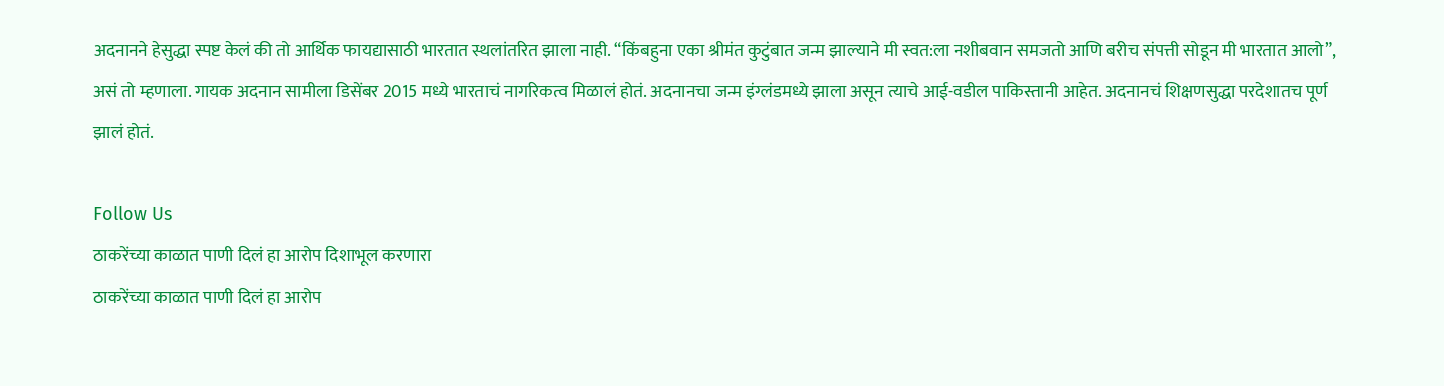अदनानने हेसुद्धा स्पष्ट केलं की तो आर्थिक फायद्यासाठी भारतात स्थलांतरित झाला नाही. “किंबहुना एका श्रीमंत कुटुंबात जन्म झाल्याने मी स्वत:ला नशीबवान समजतो आणि बरीच संपत्ती सोडून मी भारतात आलो”, असं तो म्हणाला. गायक अदनान सामीला डिसेंबर 2015 मध्ये भारताचं नागरिकत्व मिळालं होतं. अदनानचा जन्म इंग्लंडमध्ये झाला असून त्याचे आई-वडील पाकिस्तानी आहेत. अदनानचं शिक्षणसुद्धा परदेशातच पूर्ण झालं होतं.

Follow Us
ठाकरेंच्या काळात पाणी दिलं हा आरोप दिशाभूल करणारा
ठाकरेंच्या काळात पाणी दिलं हा आरोप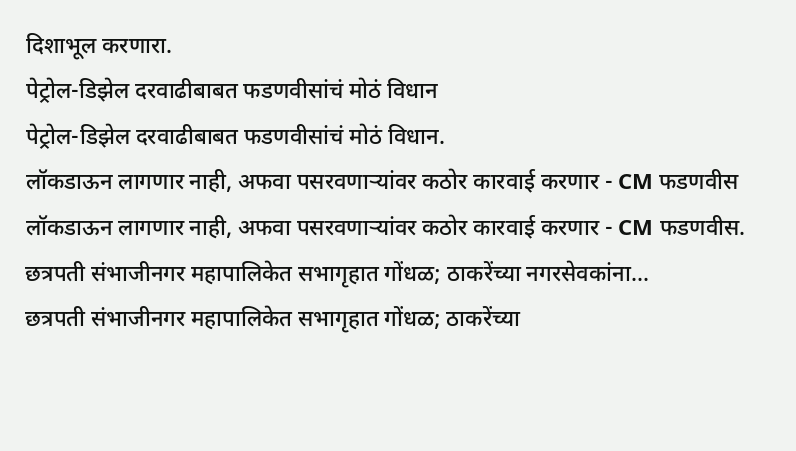दिशाभूल करणारा.
पेट्रोल-डिझेल दरवाढीबाबत फडणवीसांचं मोठं विधान
पेट्रोल-डिझेल दरवाढीबाबत फडणवीसांचं मोठं विधान.
लॉकडाऊन लागणार नाही, अफवा पसरवणाऱ्यांवर कठोर कारवाई करणार - CM फडणवीस
लॉकडाऊन लागणार नाही, अफवा पसरवणाऱ्यांवर कठोर कारवाई करणार - CM फडणवीस.
छत्रपती संभाजीनगर महापालिकेत सभागृहात गोंधळ; ठाकरेंच्या नगरसेवकांना...
छत्रपती संभाजीनगर महापालिकेत सभागृहात गोंधळ; ठाकरेंच्या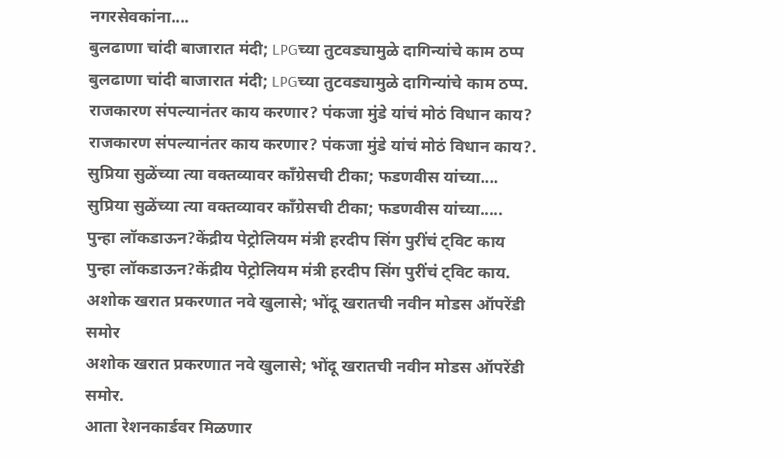नगरसेवकांना....
बुलढाणा चांदी बाजारात मंदी; LPGच्या तुटवड्यामुळे दागिन्यांचे काम ठप्प
बुलढाणा चांदी बाजारात मंदी; LPGच्या तुटवड्यामुळे दागिन्यांचे काम ठप्प.
राजकारण संपल्यानंतर काय करणार? पंकजा मुंडे यांचं मोठं विधान काय?
राजकारण संपल्यानंतर काय करणार? पंकजा मुंडे यांचं मोठं विधान काय?.
सुप्रिया सुळेंच्या त्या वक्तव्यावर काँग्रेसची टीका; फडणवीस यांच्या....
सुप्रिया सुळेंच्या त्या वक्तव्यावर काँग्रेसची टीका; फडणवीस यांच्या.....
पुन्हा लॉकडाऊन?केंद्रीय पेट्रोलियम मंत्री हरदीप सिंग पुरींचं ट्विट काय
पुन्हा लॉकडाऊन?केंद्रीय पेट्रोलियम मंत्री हरदीप सिंग पुरींचं ट्विट काय.
अशोक खरात प्रकरणात नवे खुलासे; भोंदू खरातची नवीन मोडस ऑपरेंडी समोर
अशोक खरात प्रकरणात नवे खुलासे; भोंदू खरातची नवीन मोडस ऑपरेंडी समोर.
आता रेशनकार्डवर मिळणार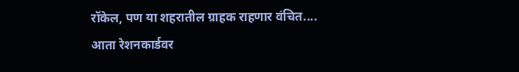रॉकेल, पण या शहरातील ग्राहक राहणार वंचित....
आता रेशनकार्डवर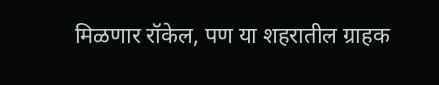मिळणार रॉकेल, पण या शहरातील ग्राहक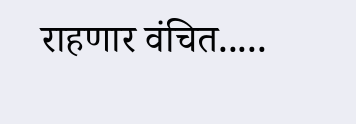राहणार वंचित.....